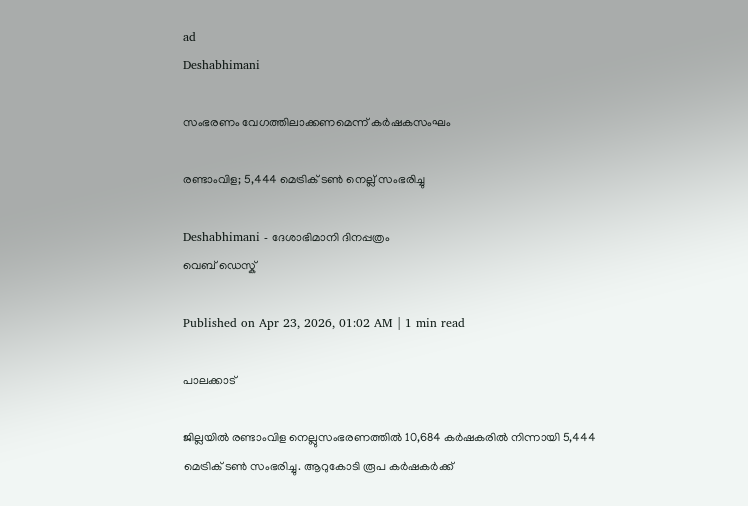ad
Deshabhimani

സംഭരണം വേഗത്തിലാക്കണമെന്ന്‌ കർഷകസംഘം

രണ്ടാംവിള; 5,444 മെട്രിക്‌ ടൺ നെല്ല്‌ സംഭരിച്ചു

Deshabhimani - ദേശാഭിമാനി ദിനപ്പത്രം
വെബ് ഡെസ്ക്

Published on Apr 23, 2026, 01:02 AM | 1 min read

പാലക്കാട്‌

ജില്ലയിൽ രണ്ടാംവിള നെല്ലുസംഭരണത്തിൽ 10,684 കർഷകരിൽ നിന്നായി 5,444 മെട്രിക്‌ ടൺ സംഭരിച്ചു. ആറുകോടി രൂപ കർഷകർക്ക്‌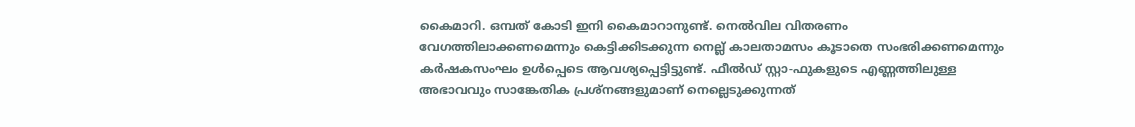കൈമാറി. ഒമ്പത്‌ കോടി ഇനി കൈമാറാനുണ്ട്‌. നെൽവില വിതരണം വേഗത്തിലാക്കണമെന്നും കെട്ടിക്കിടക്കുന്ന നെല്ല്‌ കാലതാമസം കൂടാതെ സംഭരിക്കണമെന്നും കർഷകസംഘം ഉൾപ്പെടെ ആവശ്യപ്പെട്ടിട്ടുണ്ട്‌. ഫീൽഡ്‌ സ്റ്റാ-ഫുകളുടെ എണ്ണത്തിലുള്ള അഭാവവും സാങ്കേതിക പ്രശ്നങ്ങളുമാണ്‌ നെല്ലെടുക്കുന്നത്‌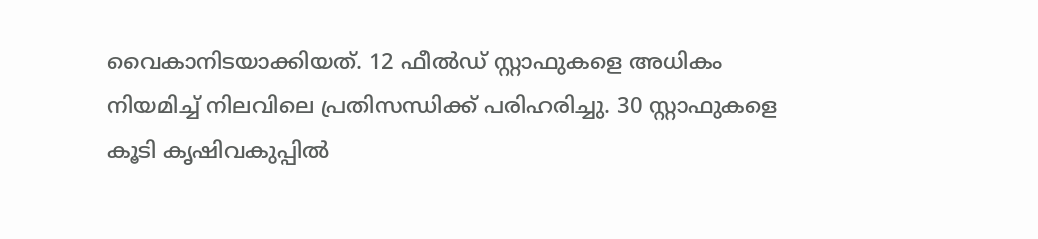വൈകാനിടയാക്കിയത്‌. 12 ഫീൽഡ്‌ സ്റ്റാഫുകളെ അധികം നിയമിച്ച്‌ നിലവിലെ പ്രതിസന്ധിക്ക്‌ പരിഹരിച്ചു. 30 സ്റ്റാഫുകളെ കൂടി കൃഷിവകുപ്പിൽ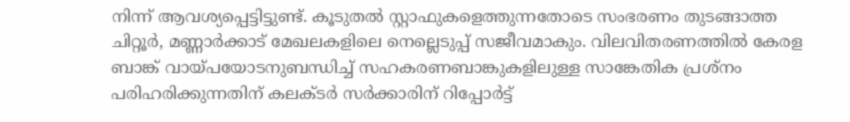നിന്ന്‌ ആവശ്യപ്പെട്ടിട്ടുണ്ട്‌. കൂടുതൽ സ്റ്റാഫുകളെത്തുന്നതോടെ സംഭരണം തുടങ്ങാത്ത ചിറ്റൂർ, മണ്ണാർക്കാട്‌ മേഖലകളിലെ നെല്ലെടുപ്പ്‌ സജീവമാകും. വിലവിതരണത്തിൽ കേരള ബാങ്ക്‌ വായ്പയോടനുബന്ധിച്ച്‌ സഹകരണബാങ്കുകളിലുള്ള സാങ്കേതിക പ്രശ്നം പരിഹരിക്കുന്നതിന്‌ കലക്ടർ സർക്കാരിന്‌ റിപ്പോർട്ട്‌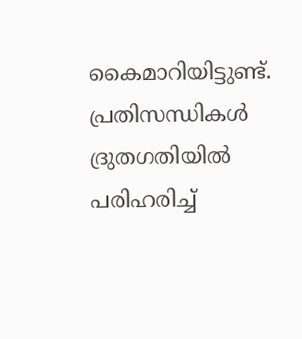കൈമാറിയിട്ടുണ്ട്‌. പ്രതിസന്ധികൾ ദ്രുതഗതിയിൽ പരിഹരിച്ച്‌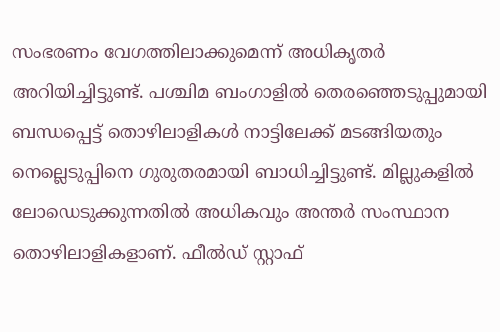സംഭരണം വേഗത്തിലാക്കുമെന്ന്‌ അധികൃതർ അറിയിച്ചിട്ടുണ്ട്‌. പശ്ചിമ ബംഗാളിൽ തെരഞ്ഞെടുപ്പുമായി ബന്ധപ്പെട്ട്‌ തൊഴിലാളികൾ നാട്ടിലേക്ക്‌ മടങ്ങിയതും നെല്ലെടുപ്പിനെ ഗുരുതരമായി ബാധിച്ചിട്ടുണ്ട്‌. മില്ലുകളിൽ ലോഡെടുക്കുന്നതിൽ അധികവും അന്തർ സംസ്ഥാന തൊഴിലാളികളാണ്‌. ഫീൽഡ്‌ സ്റ്റാഫ്‌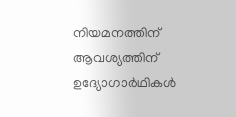നിയമനത്തിന്‌ ആവശ്യത്തിന്‌ ഉദ്യോഗാർഥികൾ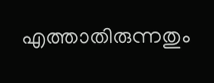എത്താതിരുന്നതും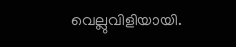വെല്ലുവിളിയായി.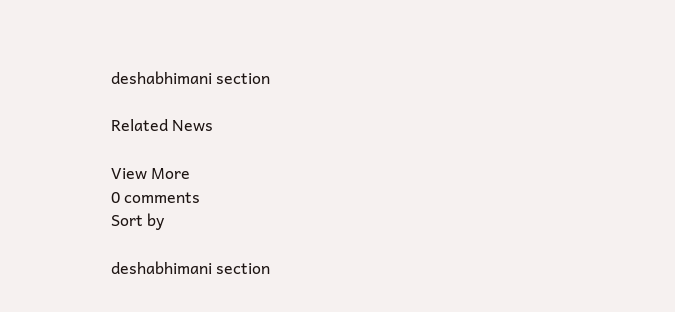deshabhimani section

Related News

View More
0 comments
Sort by

deshabhimani section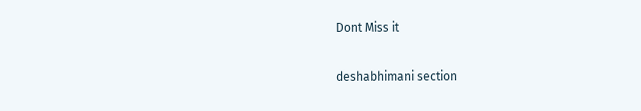Dont Miss it

deshabhimani section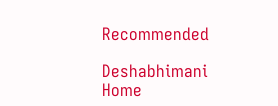Recommended

Deshabhimani
Home